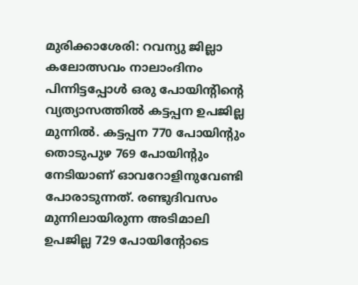മുരിക്കാശേരി: റവന്യു ജില്ലാ കലോത്സവം നാലാംദിനം പിന്നിട്ടപ്പോൾ ഒരു പോയിന്റിന്റെ വ്യത്യാസത്തിൽ കട്ടപ്പന ഉപജില്ല മുന്നിൽ. കട്ടപ്പന 770 പോയിന്റും തൊടുപുഴ 769 പോയിന്റും നേടിയാണ് ഓവറോളിനുവേണ്ടി പോരാടുന്നത്. രണ്ടുദിവസം മുന്നിലായിരുന്ന അടിമാലി ഉപജില്ല 729 പോയിന്റോടെ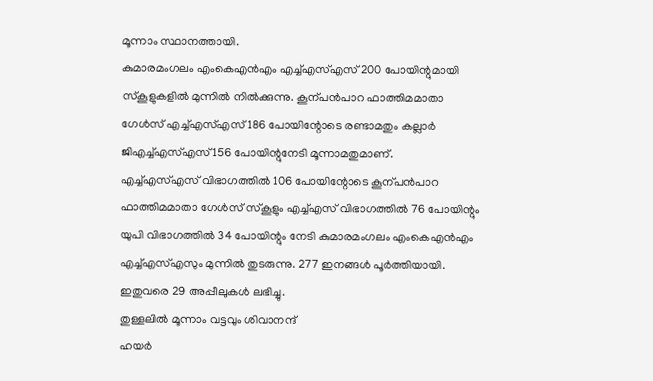മൂന്നാം സ്ഥാനത്തായി.
കുമാരമംഗലം എംകെഎൻഎം എച്ച്എസ്എസ് 200 പോയിന്റുമായി സ്കൂളുകളിൽ മുന്നിൽ നിൽക്കുന്നു. കൂന്പൻപാറ ഫാത്തിമമാതാ ഗേൾസ് എച്ച്എസ്എസ് 186 പോയിന്റോടെ രണ്ടാമതും കല്ലാർ ജിഎച്ച്എസ്എസ് 156 പോയിന്റുനേടി മൂന്നാമതുമാണ്.
എച്ച്എസ്എസ് വിഭാഗത്തിൽ 106 പോയിന്റോടെ കൂന്പൻപാറ ഫാത്തിമമാതാ ഗേൾസ് സ്കൂളും എച്ച്എസ് വിഭാഗത്തിൽ 76 പോയിന്റും യുപി വിഭാഗത്തിൽ 34 പോയിന്റും നേടി കുമാരമംഗലം എംകെഎൻഎം എച്ച്എസ്എസും മുന്നിൽ തുടരുന്നു. 277 ഇനങ്ങൾ പൂർത്തിയായി. ഇതുവരെ 29 അപ്പീലുകൾ ലഭിച്ചു.
തുള്ളലിൽ മൂന്നാം വട്ടവും ശിവാനന്ദ്
ഹയർ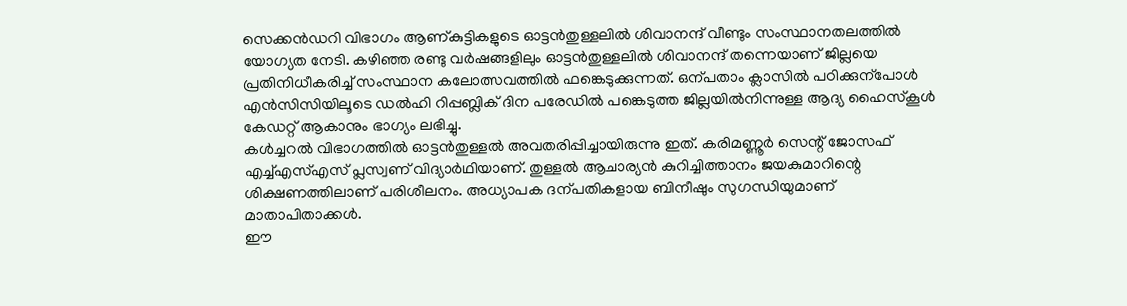സെക്കൻഡറി വിഭാഗം ആണ്കുട്ടികളുടെ ഓട്ടൻതുള്ളലിൽ ശിവാനന്ദ് വീണ്ടും സംസ്ഥാനതലത്തിൽ യോഗ്യത നേടി. കഴിഞ്ഞ രണ്ടു വർഷങ്ങളിലും ഓട്ടൻതുള്ളലിൽ ശിവാനന്ദ് തന്നെയാണ് ജില്ലയെ പ്രതിനിധീകരിച്ച് സംസ്ഥാന കലോത്സവത്തിൽ ഫങ്കെടുക്കുന്നത്. ഒന്പതാം ക്ലാസിൽ പഠിക്കുന്പോൾ എൻസിസിയിലൂടെ ഡൽഹി റിപ്പബ്ലിക് ദിന പരേഡിൽ പങ്കെടുത്ത ജില്ലയിൽനിന്നുള്ള ആദ്യ ഹൈസ്കൂൾ കേഡറ്റ് ആകാനും ഭാഗ്യം ലഭിച്ചു.
കൾച്ചറൽ വിഭാഗത്തിൽ ഓട്ടൻതുള്ളൽ അവതരിപ്പിച്ചായിരുന്നു ഇത്. കരിമണ്ണൂർ സെന്റ് ജോസഫ് എച്ച്എസ്എസ് പ്ലസ്വണ് വിദ്യാർഥിയാണ്. തുള്ളൽ ആചാര്യൻ കുറിച്ചിത്താനം ജയകുമാറിന്റെ ശിക്ഷണത്തിലാണ് പരിശീലനം. അധ്യാപക ദന്പതികളായ ബിനീഷും സുഗന്ധിയുമാണ് മാതാപിതാക്കൾ.
ഈ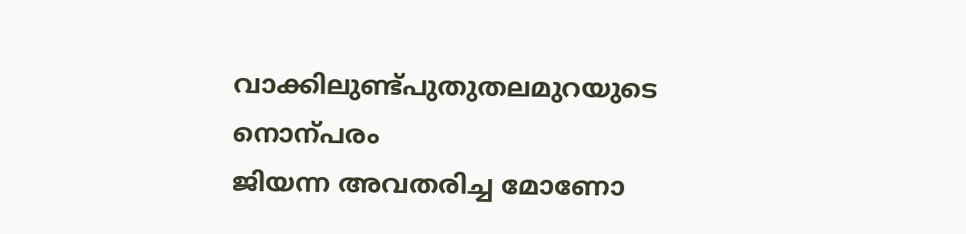വാക്കിലുണ്ട്പുതുതലമുറയുടെ നൊന്പരം
ജിയന്ന അവതരിച്ച മോണോ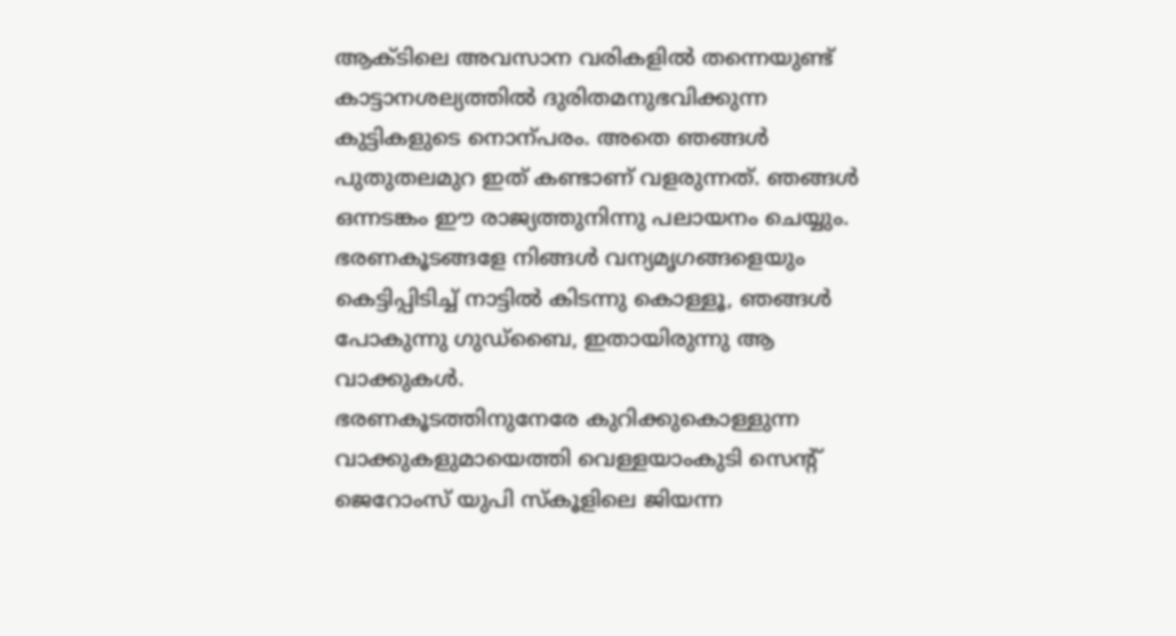ആക്ടിലെ അവസാന വരികളിൽ തന്നെയുണ്ട് കാട്ടാനശല്യത്തിൽ ദുരിതമനുഭവിക്കുന്ന കുട്ടികളുടെ നൊന്പരം. അതെ ഞങ്ങൾ പുതുതലമുറ ഇത് കണ്ടാണ് വളരുന്നത്. ഞങ്ങൾ ഒന്നടങ്കം ഈ രാജ്യത്തുനിന്നു പലായനം ചെയ്യും. ഭരണകൂടങ്ങളേ നിങ്ങൾ വന്യമൃഗങ്ങളെയും കെട്ടിപ്പിടിച്ച് നാട്ടിൽ കിടന്നു കൊള്ളൂ, ഞങ്ങൾ പോകുന്നു ഗുഡ്ബൈ, ഇതായിരുന്നു ആ വാക്കുകൾ.
ഭരണകൂടത്തിനുനേരേ കുറിക്കുകൊള്ളുന്ന വാക്കുകളുമായെത്തി വെള്ളയാംകുടി സെന്റ് ജെറോംസ് യുപി സ്കൂളിലെ ജിയന്ന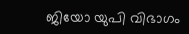ജിയോ യുപി വിഭാഗം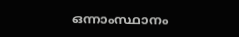ഒന്നാംസ്ഥാനം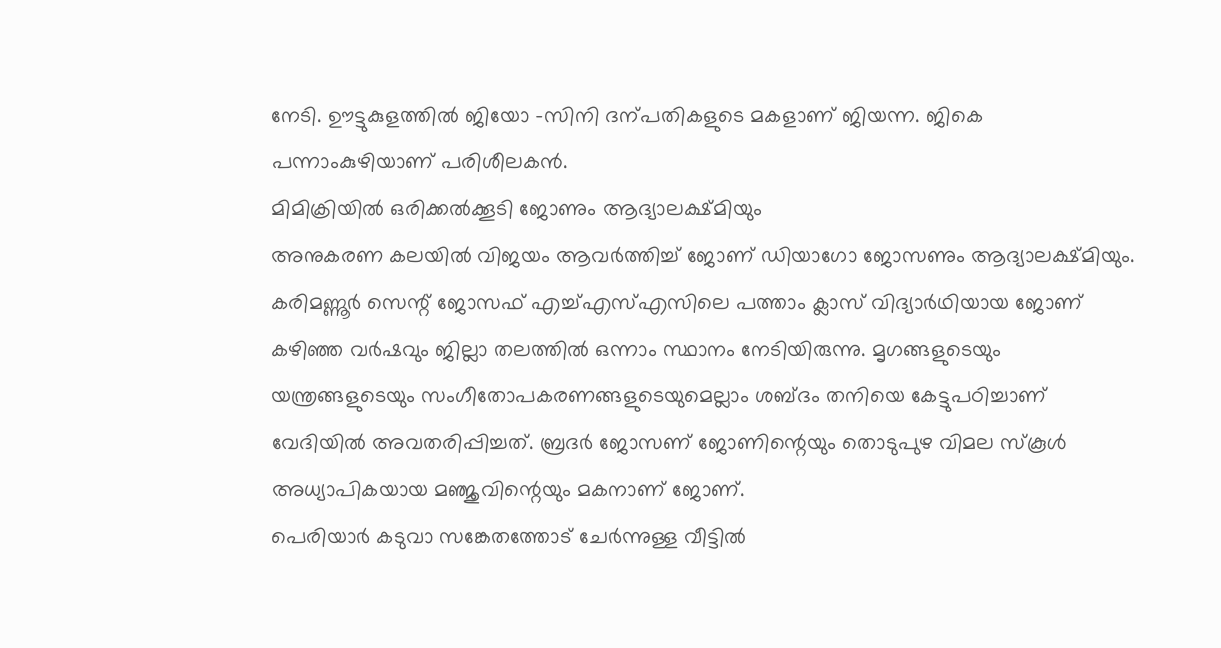നേടി. ഊട്ടുകുളത്തിൽ ജിയോ -സിനി ദന്പതികളുടെ മകളാണ് ജിയന്ന. ജികെ പന്നാംകുഴിയാണ് പരിശീലകൻ.
മിമിക്രിയിൽ ഒരിക്കൽക്കൂടി ജോണും ആദ്യാലക്ഷ്മിയും
അനുകരണ കലയിൽ വിജയം ആവർത്തിച്ച് ജോണ് ഡിയാഗോ ജോസണും ആദ്യാലക്ഷ്മിയും. കരിമണ്ണൂർ സെന്റ് ജോസഫ് എച്ച്എസ്എസിലെ പത്താം ക്ലാസ് വിദ്യാർഥിയായ ജോണ് കഴിഞ്ഞ വർഷവും ജില്ലാ തലത്തിൽ ഒന്നാം സ്ഥാനം നേടിയിരുന്നു. മൃഗങ്ങളുടെയും യന്ത്രങ്ങളുടെയും സംഗീതോപകരണങ്ങളുടെയുമെല്ലാം ശബ്ദം തനിയെ കേട്ടുപഠിച്ചാണ് വേദിയിൽ അവതരിപ്പിച്ചത്. ബ്രദർ ജോസണ് ജോണിന്റെയും തൊടുപുഴ വിമല സ്കൂൾ അധ്യാപികയായ മഞ്ജുവിന്റെയും മകനാണ് ജോണ്.
പെരിയാർ കടുവാ സങ്കേതത്തോട് ചേർന്നുള്ള വീട്ടിൽ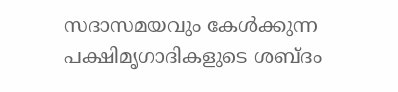സദാസമയവും കേൾക്കുന്ന പക്ഷിമൃഗാദികളുടെ ശബ്ദം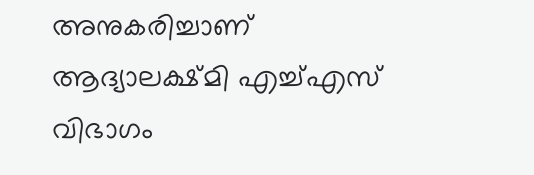അനുകരിച്ചാണ് ആദ്യാലക്ഷ്മി എച്ച്എസ് വിഭാഗം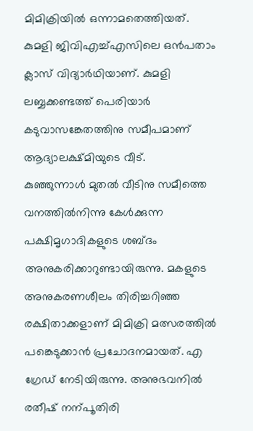മിമിക്രിയിൽ ഒന്നാമതെത്തിയത്. കുമളി ജിവിഎച്ച്എസിലെ ഒൻപതാം ക്ലാസ് വിദ്യാർഥിയാണ്. കുമളി ലബ്ബക്കണ്ടത്ത് പെരിയാർ കടുവാസങ്കേതത്തിനു സമീപമാണ് ആദ്യാലക്ഷ്മിയുടെ വീട്.
കുഞ്ഞുന്നാൾ മുതൽ വീടിനു സമീത്തെ വനത്തിൽനിന്നു കേൾക്കുന്ന പക്ഷിമൃഗാദികളുടെ ശബ്ദം അനുകരിക്കാറുണ്ടായിരുന്നു. മകളുടെ അനുകരണശീലം തിരിച്ചറിഞ്ഞ രക്ഷിതാക്കളാണ് മിമിക്രി മത്സരത്തിൽ പങ്കെടുക്കാൻ പ്രചോദനമായത്. എ ഗ്രേഡ് നേടിയിരുന്നു. അനുഭവനിൽ രതീഷ് നന്പൂതിരി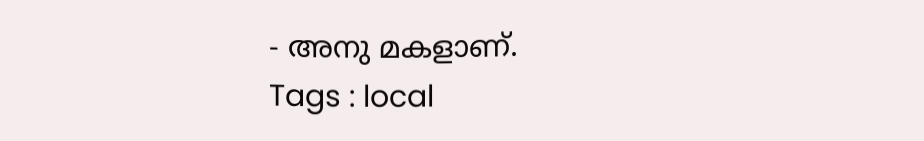- അനു മകളാണ്.
Tags : local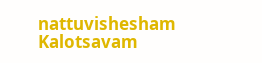nattuvishesham Kalotsavam